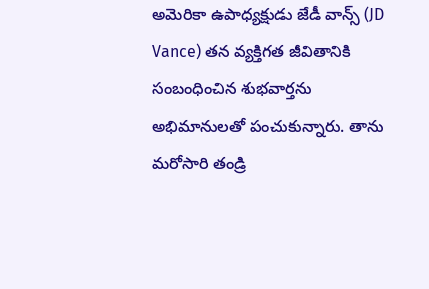అమెరికా ఉపాధ్యక్షుడు జేడీ వాన్స్ (JD Vance) తన వ్యక్తిగత జీవితానికి సంబంధించిన శుభవార్తను అభిమానులతో పంచుకున్నారు. తాను మరోసారి తండ్రి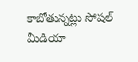కాబోతున్నట్లు సోషల్ మీడియా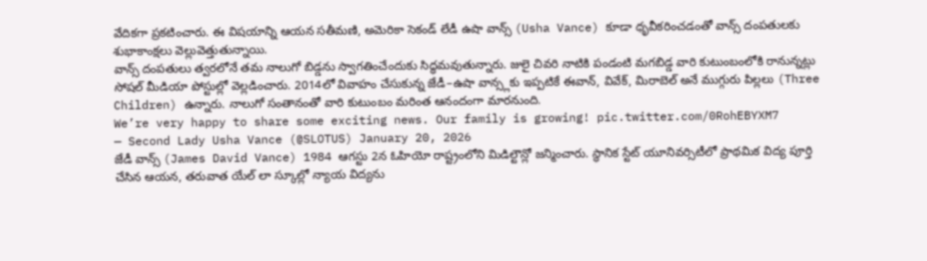వేదికగా ప్రకటించారు. ఈ విషయాన్ని ఆయన సతీమణి, అమెరికా సెకండ్ లేడీ ఉషా వాన్స్ (Usha Vance) కూడా ధృవీకరించడంతో వాన్స్ దంపతులకు శుభాకాంక్షలు వెల్లువెత్తుతున్నాయి.
వాన్స్ దంపతులు త్వరలోనే తమ నాలుగో బిడ్డను స్వాగతించేందుకు సిద్ధమవుతున్నారు. జులై చివరి నాటికి పండంటి మగబిడ్డ వారి కుటుంబంలోకి రానున్నట్లు సోషల్ మీడియా పోస్టుల్లో వెల్లడించారు. 2014లో వివాహం చేసుకున్న జేడీ–ఉషా వాన్స్లకు ఇప్పటికే ఈవాన్, వివేక్, మిరాబెల్ అనే ముగ్గురు పిల్లలు (Three Children) ఉన్నారు. నాలుగో సంతానంతో వారి కుటుంబం మరింత ఆనందంగా మారనుంది.
We’re very happy to share some exciting news. Our family is growing! pic.twitter.com/0RohEBYXM7
— Second Lady Usha Vance (@SLOTUS) January 20, 2026
జేడీ వాన్స్ (James David Vance) 1984 ఆగస్టు 2న ఓహియో రాష్ట్రంలోని మిడిల్టౌన్లో జన్మించారు. స్థానిక స్టేట్ యూనివర్సిటీలో ప్రాథమిక విద్య పూర్తి చేసిన ఆయన, తరువాత యేల్ లా స్కూల్లో న్యాయ విద్యను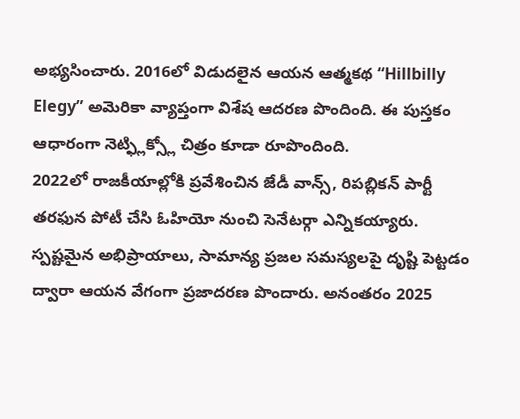అభ్యసించారు. 2016లో విడుదలైన ఆయన ఆత్మకథ “Hillbilly Elegy” అమెరికా వ్యాప్తంగా విశేష ఆదరణ పొందింది. ఈ పుస్తకం ఆధారంగా నెట్ఫ్లిక్స్లో చిత్రం కూడా రూపొందింది.
2022లో రాజకీయాల్లోకి ప్రవేశించిన జేడీ వాన్స్, రిపబ్లికన్ పార్టీ తరఫున పోటీ చేసి ఓహియో నుంచి సెనేటర్గా ఎన్నికయ్యారు. స్పష్టమైన అభిప్రాయాలు, సామాన్య ప్రజల సమస్యలపై దృష్టి పెట్టడం ద్వారా ఆయన వేగంగా ప్రజాదరణ పొందారు. అనంతరం 2025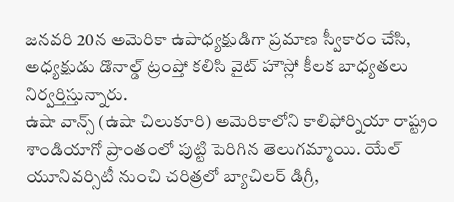జనవరి 20న అమెరికా ఉపాధ్యక్షుడిగా ప్రమాణ స్వీకారం చేసి, అధ్యక్షుడు డొనాల్డ్ ట్రంప్తో కలిసి వైట్ హౌస్లో కీలక బాధ్యతలు నిర్వర్తిస్తున్నారు.
ఉషా వాన్స్ (ఉషా చిలుకూరి) అమెరికాలోని కాలిఫోర్నియా రాష్ట్రం శాండియాగో ప్రాంతంలో పుట్టి పెరిగిన తెలుగమ్మాయి. యేల్ యూనివర్సిటీ నుంచి చరిత్రలో బ్యాచిలర్ డిగ్రీ,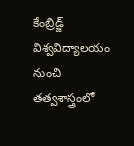కేంబ్రిడ్జ్ విశ్వవిద్యాలయం నుంచి తత్వశాస్త్రంలో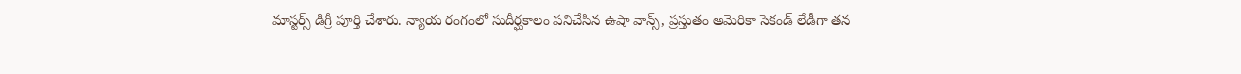మాస్టర్స్ డిగ్రీ పూర్తి చేశారు. న్యాయ రంగంలో సుదీర్ఘకాలం పనిచేసిన ఉషా వాన్స్, ప్రస్తుతం అమెరికా సెకండ్ లేడీగా తన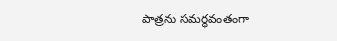పాత్రను సమర్థవంతంగా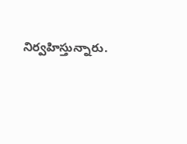నిర్వహిస్తున్నారు.